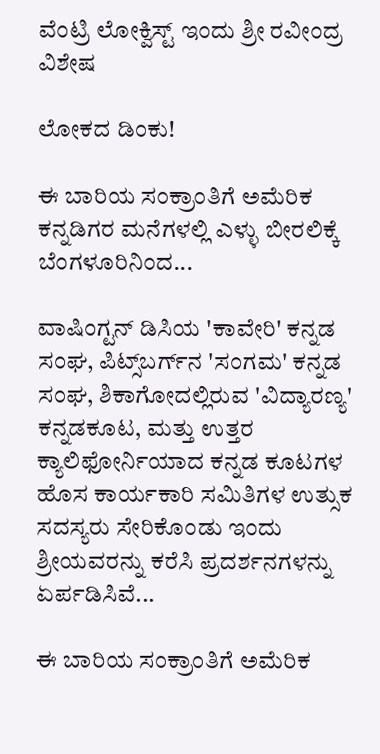ವೆಂಟ್ರಿ ಲೋಕ್ವಿಸ್ಟ್ ಇಂದು ಶ್ರೀ ರವೀಂದ್ರ
ವಿಶೇಷ

ಲೋಕದ ಡಿಂಕು!

ಈ ಬಾರಿಯ ಸಂಕ್ರಾಂತಿಗೆ ಅಮೆರಿಕ ಕನ್ನಡಿಗರ ಮನೆಗಳಲ್ಲಿ ಎಳ್ಳು ಬೀರಲಿಕ್ಕೆ ಬೆಂಗಳೂರಿನಿಂದ...

ವಾಷಿಂಗ್ಟನ್ ಡಿಸಿಯ 'ಕಾವೇರಿ' ಕನ್ನಡ ಸಂಘ, ಪಿಟ್ಸ್‌ಬರ್ಗ್‌ನ 'ಸಂಗಮ' ಕನ್ನಡ ಸಂಘ, ಶಿಕಾಗೋದಲ್ಲಿರುವ 'ವಿದ್ಯಾರಣ್ಯ' ಕನ್ನಡಕೂಟ, ಮತ್ತು ಉತ್ತರ ಕ್ಯಾಲಿಫೋರ್ನಿಯಾದ ಕನ್ನಡ ಕೂಟಗಳ ಹೊಸ ಕಾರ್ಯಕಾರಿ ಸಮಿತಿಗಳ ಉತ್ಸುಕ ಸದಸ್ಯರು ಸೇರಿಕೊಂಡು ಇಂದು ಶ್ರೀಯವರನ್ನು ಕರೆಸಿ ಪ್ರದರ್ಶನಗಳನ್ನು ಏರ್ಪಡಿಸಿವೆ...

ಈ ಬಾರಿಯ ಸಂಕ್ರಾಂತಿಗೆ ಅಮೆರಿಕ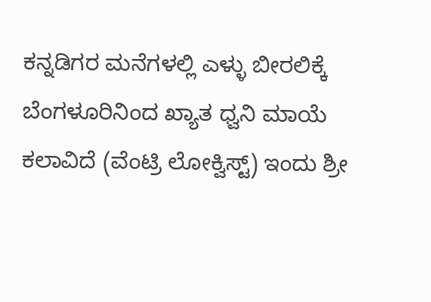ಕನ್ನಡಿಗರ ಮನೆಗಳಲ್ಲಿ ಎಳ್ಳು ಬೀರಲಿಕ್ಕೆ ಬೆಂಗಳೂರಿನಿಂದ ಖ್ಯಾತ ಧ್ವನಿ ಮಾಯೆ ಕಲಾವಿದೆ (ವೆಂಟ್ರಿ ಲೋಕ್ವಿಸ್ಟ್) ಇಂದು ಶ್ರೀ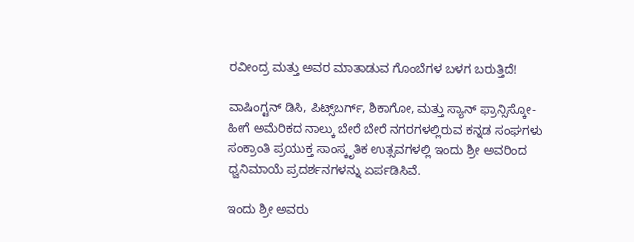ರವೀಂದ್ರ ಮತ್ತು ಅವರ ಮಾತಾಡುವ ಗೊಂಬೆಗಳ ಬಳಗ ಬರುತ್ತಿದೆ!

ವಾಷಿಂಗ್ಟನ್ ಡಿಸಿ, ಪಿಟ್ಸ್‌ಬರ್ಗ್, ಶಿಕಾಗೋ, ಮತ್ತು ಸ್ಯಾನ್ ಫ್ರಾನ್ಸಿಸ್ಕೋ-ಹೀಗೆ ಅಮೆರಿಕದ ನಾಲ್ಕು ಬೇರೆ ಬೇರೆ ನಗರಗಳಲ್ಲಿರುವ ಕನ್ನಡ ಸಂಘಗಳು ಸಂಕ್ರಾಂತಿ ಪ್ರಯುಕ್ತ ಸಾಂಸ್ಕೃತಿಕ ಉತ್ಸವಗಳಲ್ಲಿ ಇಂದು ಶ್ರೀ ಅವರಿಂದ ಧ್ವನಿಮಾಯೆ ಪ್ರದರ್ಶನಗಳನ್ನು ಏರ್ಪಡಿಸಿವೆ.

ಇಂದು ಶ್ರೀ ಅವರು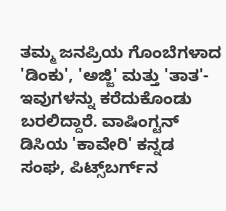ತಮ್ಮ ಜನಪ್ರಿಯ ಗೊಂಬೆಗಳಾದ 'ಡಿಂಕು', 'ಅಜ್ಜಿ' ಮತ್ತು 'ತಾತ'- ಇವುಗಳನ್ನು ಕರೆದುಕೊಂಡು ಬರಲಿದ್ದಾರೆ. ವಾಷಿಂಗ್ಟನ್ ಡಿಸಿಯ 'ಕಾವೇರಿ' ಕನ್ನಡ ಸಂಘ, ಪಿಟ್ಸ್‌ಬರ್ಗ್‌ನ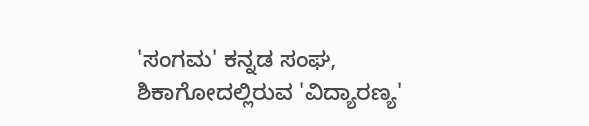'ಸಂಗಮ' ಕನ್ನಡ ಸಂಘ, ಶಿಕಾಗೋದಲ್ಲಿರುವ 'ವಿದ್ಯಾರಣ್ಯ'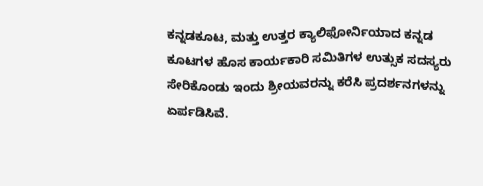ಕನ್ನಡಕೂಟ, ಮತ್ತು ಉತ್ತರ ಕ್ಯಾಲಿಫೋರ್ನಿಯಾದ ಕನ್ನಡ ಕೂಟಗಳ ಹೊಸ ಕಾರ್ಯಕಾರಿ ಸಮಿತಿಗಳ ಉತ್ಸುಕ ಸದಸ್ಯರು ಸೇರಿಕೊಂಡು ಇಂದು ಶ್ರೀಯವರನ್ನು ಕರೆಸಿ ಪ್ರದರ್ಶನಗಳನ್ನು ಏರ್ಪಡಿಸಿವೆ.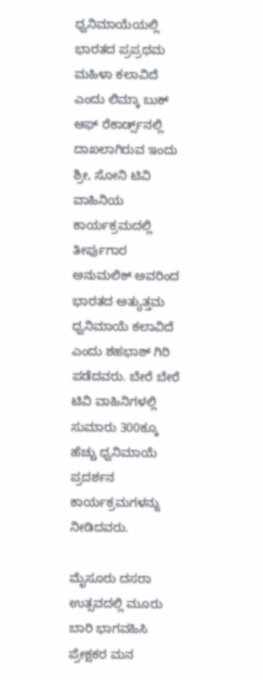ಧ್ವನಿಮಾಯೆಯಲ್ಲಿ ಭಾರತದ ಪ್ರಪ್ರಥಮ ಮಹಿಳಾ ಕಲಾವಿದೆ ಎಂದು ಲಿಮ್ಕಾ ಬುಕ್ ಆಫ್ ರೆಕಾರ್ಡ್ಸ್‌ನಲ್ಲಿ ದಾಖಲಾಗಿರುವ ಇಂದು ಶ್ರೀ, ಸೋನಿ ಟಿವಿ ವಾಹಿನಿಯ ಕಾರ್ಯಕ್ರಮದಲ್ಲಿ ತೀರ್ಪುಗಾರ ಅನುಮಲಿಕ್ ಅವರಿಂದ ಭಾರತದ ಅತ್ಯುತ್ತಮ ಧ್ವನಿಮಾಯೆ ಕಲಾವಿದೆ ಎಂದು ಶಹಭಾಶ್ ಗಿರಿ ಪಡೆದವರು. ಬೇರೆ ಬೇರೆ ಟಿವಿ ವಾಹಿನಿಗಳಲ್ಲಿ ಸುಮಾರು 300ಕ್ಕೂ ಹೆಚ್ಚು ಧ್ವನಿಮಾಯೆ ಪ್ರದರ್ಶನ ಕಾರ್ಯಕ್ರಮಗಳನ್ನು ನೀಡಿದವರು.

ಮೈಸೂರು ದಸರಾ ಉತ್ಸವದಲ್ಲಿ ಮೂರು ಬಾರಿ ಭಾಗವಹಿಸಿ ಪ್ರೇಕ್ಷಕರ ಮನ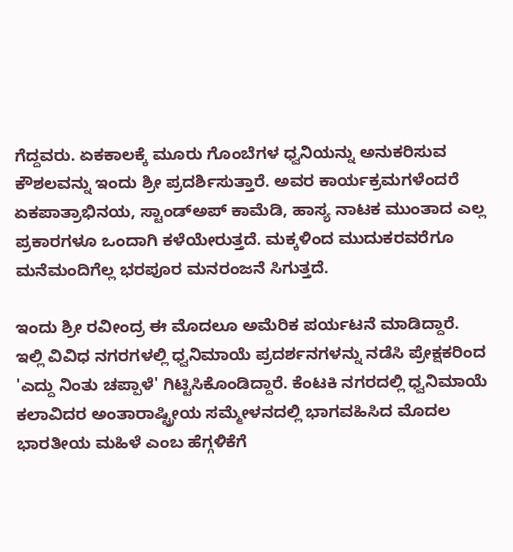ಗೆದ್ದವರು. ಏಕಕಾಲಕ್ಕೆ ಮೂರು ಗೊಂಬೆಗಳ ಧ್ವನಿಯನ್ನು ಅನುಕರಿಸುವ ಕೌಶಲವನ್ನು ಇಂದು ಶ್ರೀ ಪ್ರದರ್ಶಿಸುತ್ತಾರೆ. ಅವರ ಕಾರ್ಯಕ್ರಮಗಳೆಂದರೆ ಏಕಪಾತ್ರಾಭಿನಯ, ಸ್ಟಾಂಡ್‌ಅಪ್ ಕಾಮೆಡಿ, ಹಾಸ್ಯ ನಾಟಕ ಮುಂತಾದ ಎಲ್ಲ ಪ್ರಕಾರಗಳೂ ಒಂದಾಗಿ ಕಳೆಯೇರುತ್ತದೆ. ಮಕ್ಕಳಿಂದ ಮುದುಕರವರೆಗೂ ಮನೆಮಂದಿಗೆಲ್ಲ ಭರಪೂರ ಮನರಂಜನೆ ಸಿಗುತ್ತದೆ.

ಇಂದು ಶ್ರೀ ರವೀಂದ್ರ ಈ ಮೊದಲೂ ಅಮೆರಿಕ ಪರ್ಯಟನೆ ಮಾಡಿದ್ದಾರೆ. ಇಲ್ಲಿ ವಿವಿಧ ನಗರಗಳಲ್ಲಿ ಧ್ವನಿಮಾಯೆ ಪ್ರದರ್ಶನಗಳನ್ನು ನಡೆಸಿ ಪ್ರೇಕ್ಷಕರಿಂದ 'ಎದ್ದು ನಿಂತು ಚಪ್ಪಾಳೆ' ಗಿಟ್ಟಿಸಿಕೊಂಡಿದ್ದಾರೆ. ಕೆಂಟಕಿ ನಗರದಲ್ಲಿ ಧ್ವನಿಮಾಯೆ ಕಲಾವಿದರ ಅಂತಾರಾಷ್ಟ್ರೀಯ ಸಮ್ಮೇಳನದಲ್ಲಿ ಭಾಗವಹಿಸಿದ ಮೊದಲ ಭಾರತೀಯ ಮಹಿಳೆ ಎಂಬ ಹೆಗ್ಗಳಿಕೆಗೆ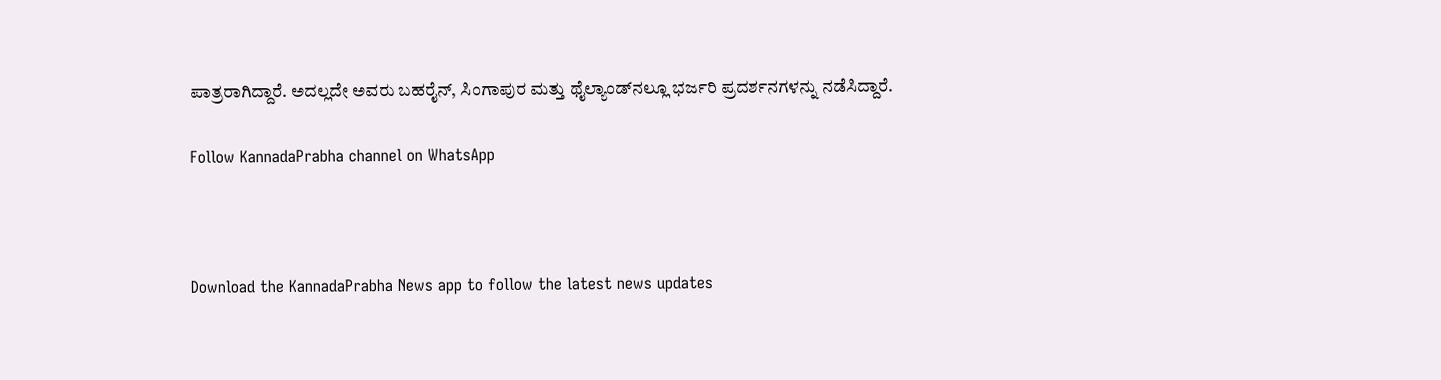ಪಾತ್ರರಾಗಿದ್ದಾರೆ. ಅದಲ್ಲದೇ ಅವರು ಬಹರೈನ್, ಸಿಂಗಾಪುರ ಮತ್ತು ಥೈಲ್ಯಾಂಡ್‌ನಲ್ಲೂ ಭರ್ಜರಿ ಪ್ರದರ್ಶನಗಳನ್ನು ನಡೆಸಿದ್ದಾರೆ.

Follow KannadaPrabha channel on WhatsApp



Download the KannadaPrabha News app to follow the latest news updates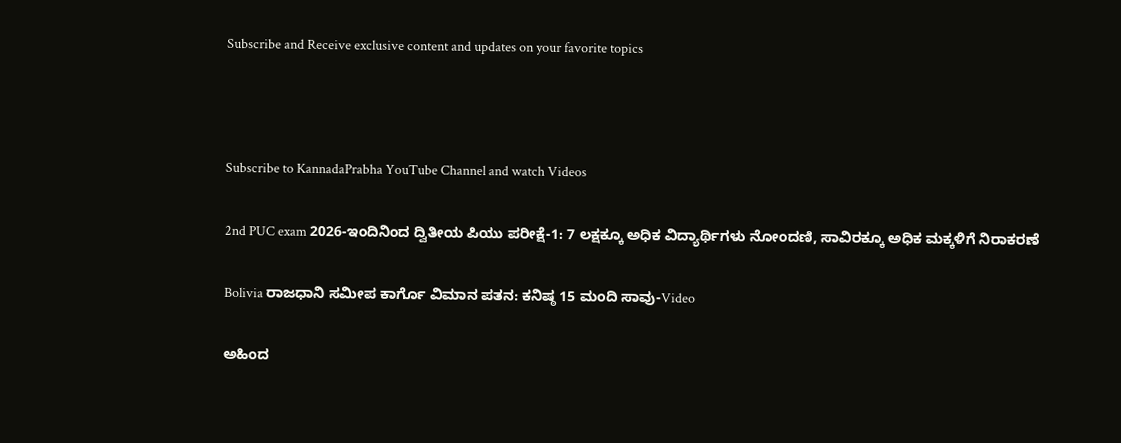Subscribe and Receive exclusive content and updates on your favorite topics



Subscribe to KannadaPrabha YouTube Channel and watch Videos

2nd PUC exam 2026-ಇಂದಿನಿಂದ ದ್ವಿತೀಯ ಪಿಯು ಪರೀಕ್ಷೆ-1: 7 ಲಕ್ಷಕ್ಕೂ ಅಧಿಕ ವಿದ್ಯಾರ್ಥಿಗಳು ನೋಂದಣಿ, ಸಾವಿರಕ್ಕೂ ಅಧಿಕ ಮಕ್ಕಳಿಗೆ ನಿರಾಕರಣೆ

Bolivia ರಾಜಧಾನಿ ಸಮೀಪ ಕಾರ್ಗೊ ವಿಮಾನ ಪತನ: ಕನಿಷ್ಠ 15 ಮಂದಿ ಸಾವು-Video

ಅಹಿಂದ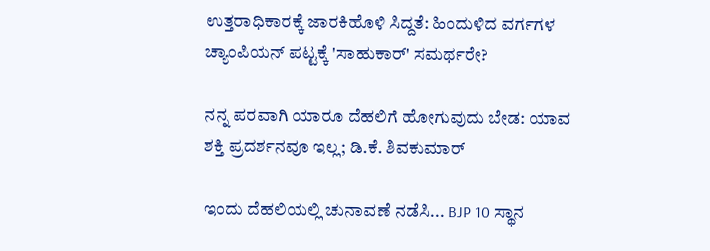ಉತ್ತರಾಧಿಕಾರಕ್ಕೆ ಜಾರಕಿಹೊಳಿ ಸಿದ್ದತೆ: ಹಿಂದುಳಿದ ವರ್ಗಗಳ ಚ್ಯಾಂಪಿಯನ್ ಪಟ್ಟಕ್ಕೆ 'ಸಾಹುಕಾರ್' ಸಮರ್ಥರೇ?

ನನ್ನ ಪರವಾಗಿ ಯಾರೂ ದೆಹಲಿಗೆ ಹೋಗುವುದು ಬೇಡ: ಯಾವ ಶಕ್ತಿ ಪ್ರದರ್ಶನವೂ ಇಲ್ಲ; ಡಿ.ಕೆ. ಶಿವಕುಮಾರ್

ಇಂದು ದೆಹಲಿಯಲ್ಲಿ ಚುನಾವಣೆ ನಡೆಸಿ... BJP 10 ಸ್ಥಾನ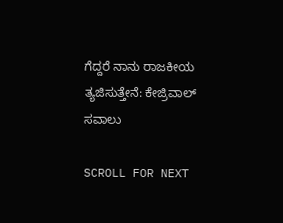ಗೆದ್ದರೆ ನಾನು ರಾಜಕೀಯ ತ್ಯಜಿಸುತ್ತೇನೆ: ಕೇಜ್ರಿವಾಲ್ ಸವಾಲು

SCROLL FOR NEXT